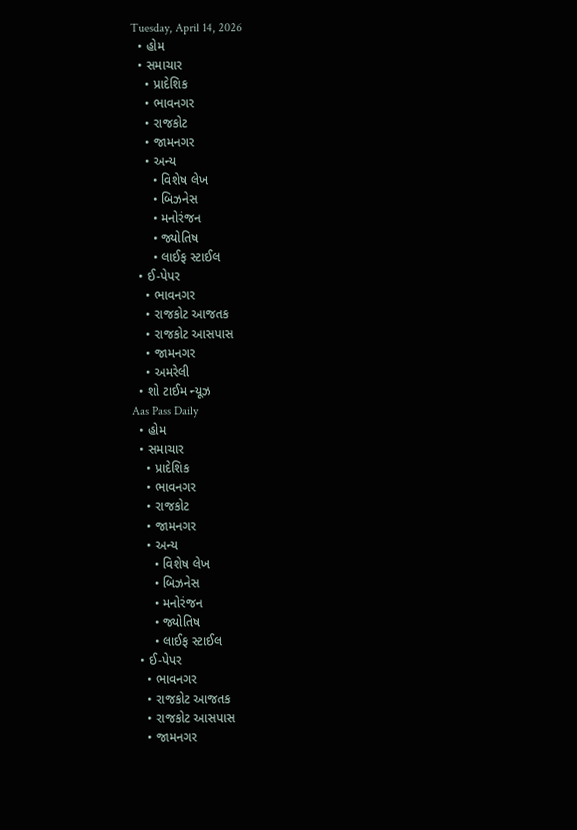Tuesday, April 14, 2026
  • હોમ
  • સમાચાર
    • પ્રાદેશિક
    • ભાવનગર
    • રાજકોટ
    • જામનગર
    • અન્ય
      • વિશેષ લેખ
      • બિઝનેસ
      • મનોરંજન
      • જ્યોતિષ
      • લાઈફ સ્ટાઈલ
  • ઈ-પેપર
    • ભાવનગર
    • રાજકોટ આજતક
    • રાજકોટ આસપાસ
    • જામનગર
    • અમરેલી
  • શો ટાઈમ ન્યૂઝ
Aas Pass Daily
  • હોમ
  • સમાચાર
    • પ્રાદેશિક
    • ભાવનગર
    • રાજકોટ
    • જામનગર
    • અન્ય
      • વિશેષ લેખ
      • બિઝનેસ
      • મનોરંજન
      • જ્યોતિષ
      • લાઈફ સ્ટાઈલ
  • ઈ-પેપર
    • ભાવનગર
    • રાજકોટ આજતક
    • રાજકોટ આસપાસ
    • જામનગર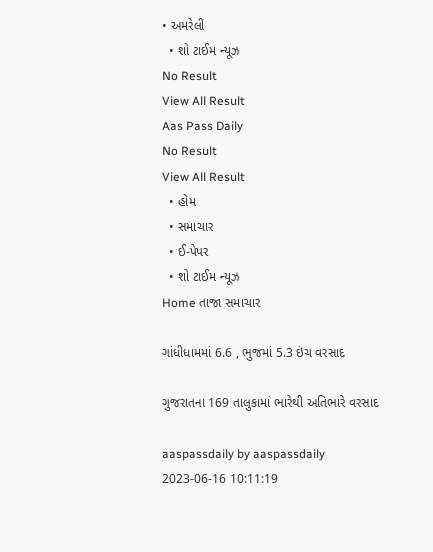• અમરેલી
  • શો ટાઈમ ન્યૂઝ
No Result
View All Result
Aas Pass Daily
No Result
View All Result
  • હોમ
  • સમાચાર
  • ઈ-પેપર
  • શો ટાઈમ ન્યૂઝ
Home તાજા સમાચાર

ગાંધીધામમાં 6.6 , ભુજમાં 5.3 ઇંચ વરસાદ

ગુજરાતના 169 તાલુકામાં ભારેથી અતિભારે વરસાદ

aaspassdaily by aaspassdaily
2023-06-16 10:11:19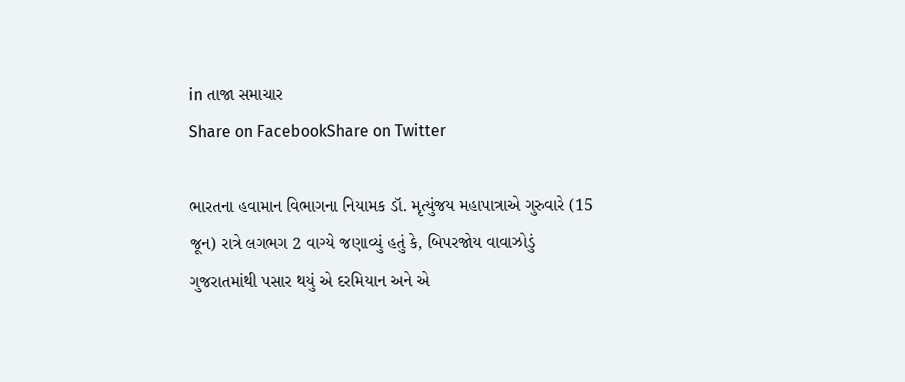in તાજા સમાચાર
Share on FacebookShare on Twitter

ભારતના હવામાન વિભાગના નિયામક ડૉ. મૃત્યુંજય મહાપાત્રાએ ગુરુવારે (15 જૂન) રાત્રે લગભગ 2 વાગ્યે જણાવ્યું હતું કે, બિપરજોય વાવાઝોડું ગુજરાતમાંથી પસાર થયું એ દરમિયાન અને એ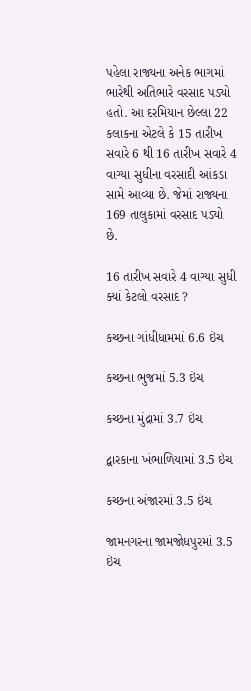પહેલા રાજ્યના અનેક ભાગમાં ભારેથી અતિભારે વરસાદ પડ્યો હતો. આ દરમિયાન છેલ્લા 22 કલાકના એટલે કે 15 તારીખ સવારે 6 થી 16 તારીખ સવારે 4 વાગ્યા સુધીના વરસાદી આંકડા સામે આવ્યા છે. જેમાં રાજ્યના 169 તાલુકામાં વરસાદ પડ્યો છે.

16 તારીખ સવારે 4 વાગ્યા સુધી ક્યાં કેટલો વરસાદ ?

કચ્છના ગાંધીધામમાં 6.6 ઇંચ

કચ્છના ભુજમાં 5.3 ઇંચ

કચ્છના મુંદ્રામાં 3.7 ઇંચ

દ્વારકાના ખંભાળિયામાં 3.5 ઇંચ

કચ્છના અંજારમાં 3.5 ઇંચ

જામનગરના જામજોધપુરમાં 3.5 ઇંચ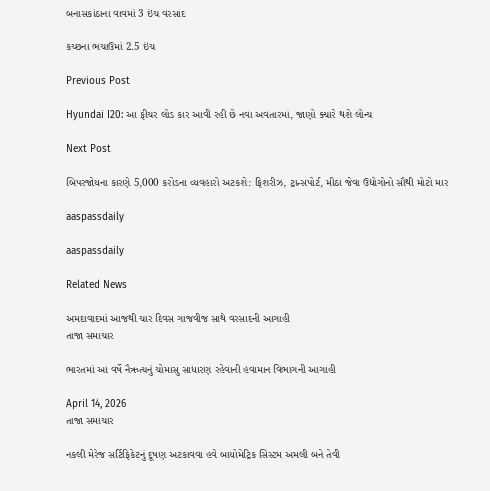બનાસકાંઠાના વાવમાં 3 ઇંચ વરસાદ

કચ્છના ભચાઉમાં 2.5 ઇંચ

Previous Post

Hyundai I20: આ ફીચર લોડ કાર આવી રહી છે નવા અવતારમાં, જાણો ક્યારે થશે લોન્ચ

Next Post

બિપરજોયના કારણે 5,000 કરોડના વ્યવહારો અટકશે: ફિશરીઝ, ટ્રાન્સપોર્ટ, મીઠા જેવા ઉદ્યોગોનો સૌથી મોટો માર

aaspassdaily

aaspassdaily

Related News

અમદાવાદમાં આજથી ચાર દિવસ ગાજવીજ સાથે વરસાદની આગાહી
તાજા સમાચાર

ભારતમાં આ વર્ષે નૈઋત્યનું ચોમાસુ સાધારણ રહેવાની હવામાન વિભાગની આગાહી

April 14, 2026
તાજા સમાચાર

નકલી મેરેજ સર્ટિફિકેટનું દૂષણ અટકાવવા હવે બાયોમેટ્રિક સિસ્ટમ અમલી બને તેવી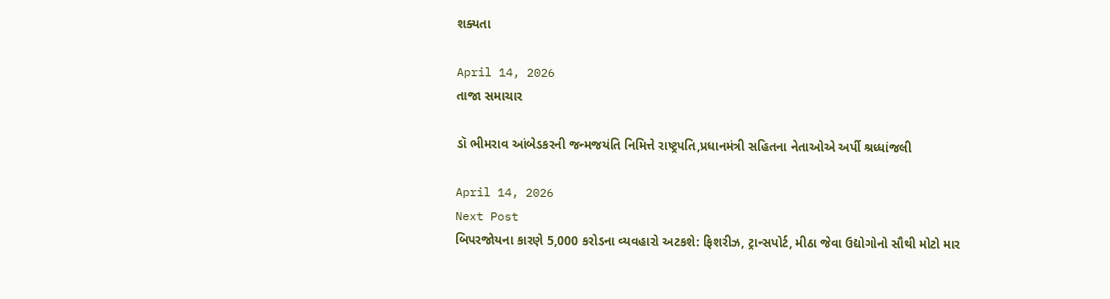શક્યતા

April 14, 2026
તાજા સમાચાર

ડૉ ભીમરાવ આંબેડકરની જન્મજયંતિ નિમિત્તે રાષ્ટ્રપતિ,પ્રધાનમંત્રી સહિતના નેતાઓએ અર્પી શ્રધ્ધાંજલી

April 14, 2026
Next Post
બિપરજોયના કારણે 5,000 કરોડના વ્યવહારો અટકશે: ફિશરીઝ, ટ્રાન્સપોર્ટ, મીઠા જેવા ઉદ્યોગોનો સૌથી મોટો માર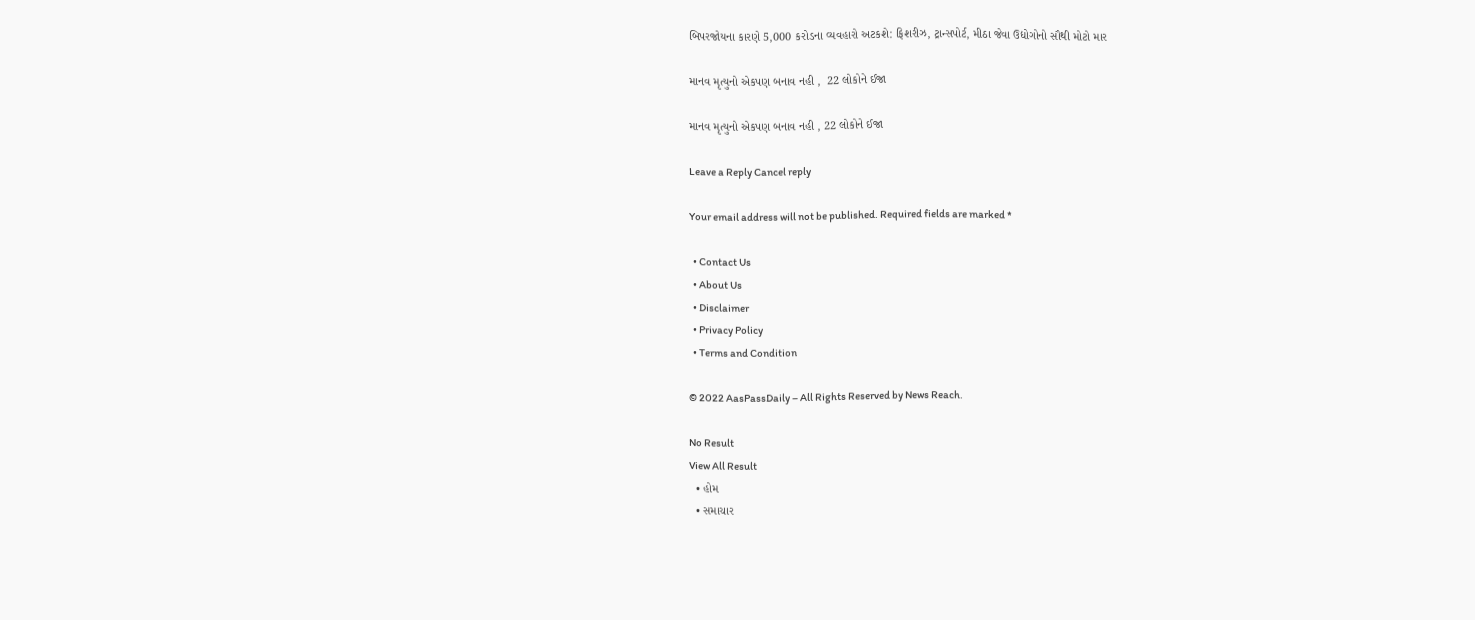બિપરજોયના કારણે 5,000 કરોડના વ્યવહારો અટકશે: ફિશરીઝ, ટ્રાન્સપોર્ટ, મીઠા જેવા ઉદ્યોગોનો સૌથી મોટો માર

માનવ મૃત્યુનો એકપણ બનાવ નહી ,  22 લોકોને ઈજા

માનવ મૃત્યુનો એકપણ બનાવ નહી , 22 લોકોને ઈજા

Leave a Reply Cancel reply

Your email address will not be published. Required fields are marked *

  • Contact Us
  • About Us
  • Disclaimer
  • Privacy Policy
  • Terms and Condition

© 2022 AasPassDaily – All Rights Reserved by News Reach.

No Result
View All Result
  • હોમ
  • સમાચાર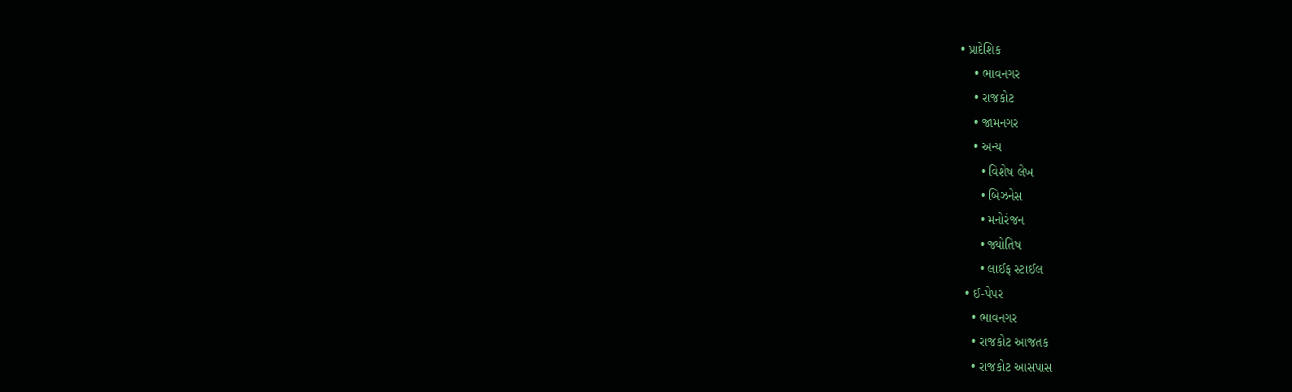• પ્રાદેશિક
    • ભાવનગર
    • રાજકોટ
    • જામનગર
    • અન્ય
      • વિશેષ લેખ
      • બિઝનેસ
      • મનોરંજન
      • જ્યોતિષ
      • લાઈફ સ્ટાઈલ
  • ઈ-પેપર
    • ભાવનગર
    • રાજકોટ આજતક
    • રાજકોટ આસપાસ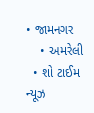• જામનગર
    • અમરેલી
  • શો ટાઈમ ન્યૂઝ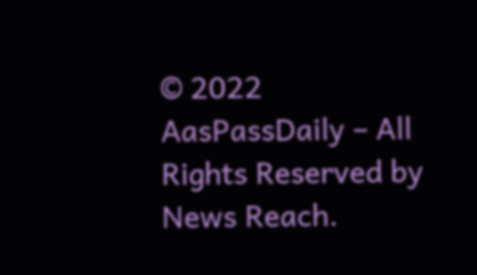© 2022 AasPassDaily – All Rights Reserved by News Reach.